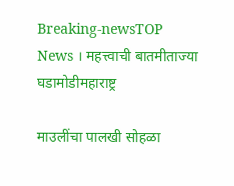Breaking-newsTOP News । महत्त्वाची बातमीताज्या घडामोडीमहाराष्ट्र

माउलींचा पालखी सोहळा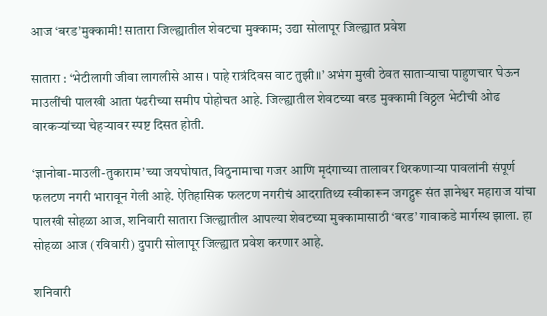आज ‘बरड’मुक्कामी! सातारा जिल्ह्यातील शेवटचा मुक्काम; उद्या सोलापूर जिल्ह्यात प्रवेश

सातारा : ‘भेटीलागी जीवा लागलीसे आस । पाहे रात्रंदिवस वाट तुझी॥’ अभंग मुखी ठेवत साताऱ्याचा पाहुणचार घेऊन माउलींची पालखी आता पंढरीच्या समीप पोहोचत आहे. जिल्ह्यातील शेवटच्या बरड मुक्कामी विठ्ठल भेटीची ओढ वारकऱ्यांच्या चेहऱ्यावर स्पष्ट दिसत होती.

‘ज्ञानोबा-माउली-तुकाराम’च्या जयघोषात, विठुनामाचा गजर आणि मृदंगाच्या तालावर थिरकणाऱ्या पावलांनी संपूर्ण फलटण नगरी भारावून गेली आहे. ऐतिहासिक फलटण नगरीचं आदरातिथ्य स्वीकारून जगद्गुरू संत ज्ञानेश्वर महाराज यांचा पालखी सोहळा आज, शनिवारी सातारा जिल्ह्यातील आपल्या शेवटच्या मुक्कामासाठी ‘बरड’ गावाकडे मार्गस्थ झाला. हा सोहळा आज (रविवारी) दुपारी सोलापूर जिल्ह्यात प्रवेश करणार आहे.

शनिवारी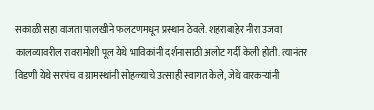सकाळी सहा वाजता पालखीने फलटणमधून प्रस्थान ठेवले. शहराबाहेर नीरा उजवा कालव्यावरील रावरामोशी पूल येथे भाविकांनी दर्शनासाठी अलोट गर्दी केली होती. त्यानंतर विडणी येथे सरपंच व ग्रामस्थांनी सोहळ्याचे उत्साही स्वागत केले, जेथे वारकऱ्यांनी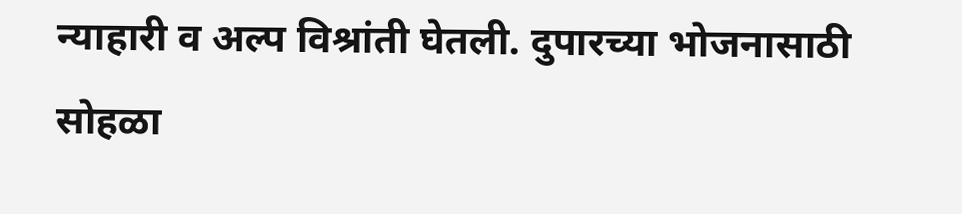न्याहारी व अल्प विश्रांती घेतली. दुपारच्या भोजनासाठी सोहळा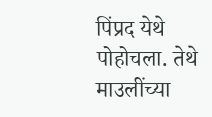पिंप्रद येथे पोहोचला. तेथे माउलींच्या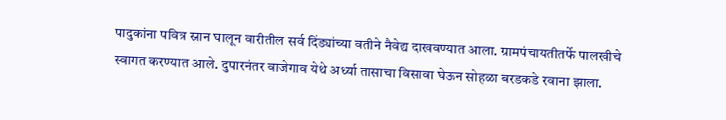पादुकांना पवित्र स्नान घालून वारीतील सर्व दिंड्यांच्या वतीने नैवेद्य दाखवण्यात आला. ग्रामपंचायतीतर्फे पालखीचे स्वागत करण्यात आले. दुपारनंतर वाजेगाव येथे अर्ध्या तासाचा विसावा घेऊन सोहळा बरडकडे रवाना झाला.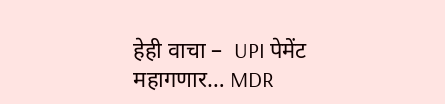हेही वाचा –  UPI पेमेंट महागणार… MDR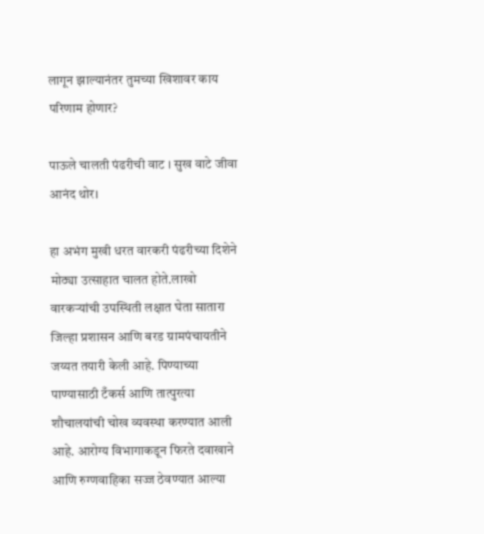लागून झाल्यानंतर तुमच्या खिशावर काय परिणाम होणार?

पाऊले चालती पंढरीची वाट । सुख वाटे जीवा आनंद थोर।

हा अभंग मुखी धरत वारकरी पंढरीच्या दिशेने मोठ्या उत्साहात चालत होते.लाखो वारकऱ्यांची उपस्थिती लक्षात घेता सातारा जिल्हा प्रशासन आणि बरड ग्रामपंचायतीने जय्यत तयारी केली आहे. पिण्याच्या पाण्यासाठी टँकर्स आणि तात्पुरत्या शौचालयांची चोख व्यवस्था करण्यात आली आहे. आरोग्य विभागाकडून फिरते दवाखाने आणि रुग्णवाहिका सज्ज ठेवण्यात आल्या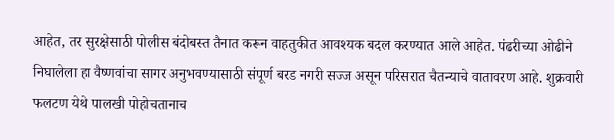आहेत, तर सुरक्षेसाठी पोलीस बंदोबस्त तैनात करून वाहतुकीत आवश्यक बदल करण्यात आले आहेत. पंढरीच्या ओढीने निघालेला हा वैष्णवांचा सागर अनुभवण्यासाठी संपूर्ण बरड नगरी सज्ज असून परिसरात चैतन्याचे वातावरण आहे. शुक्रवारी फलटण येथे पालखी पोहोचतानाच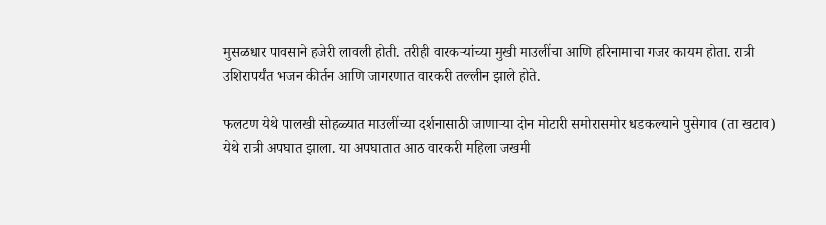मुसळधार पावसाने हजेरी लावली होती. तरीही वारकऱ्यांच्या मुखी माउलींचा आणि हरिनामाचा गजर कायम होता. रात्री उशिरापर्यंत भजन कीर्तन आणि जागरणात वारकरी तल्लीन झाले होते.

फलटण येथे पालखी सोहळ्यात माउलींच्या दर्शनासाठी जाणाऱ्या दोन मोटारी समोरासमोर धडकल्याने पुसेगाव (ता खटाव) येथे रात्री अपघात झाला. या अपघातात आठ वारकरी महिला जखमी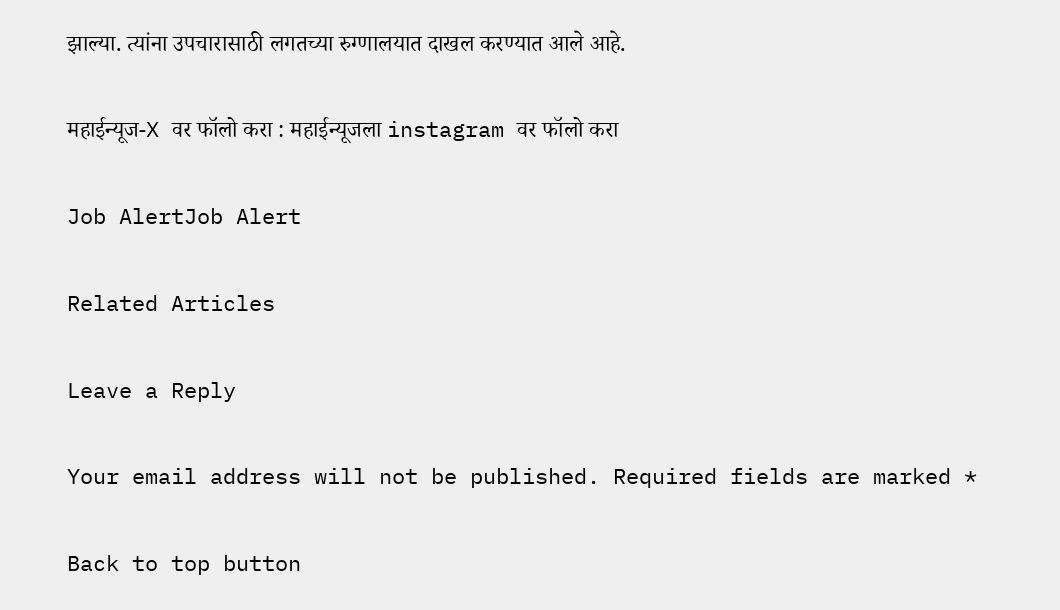झाल्या. त्यांना उपचारासाठी लगतच्या रुग्णालयात दाखल करण्यात आले आहे.

महाईन्यूज-X वर फॉलो करा : महाईन्यूजला instagram वर फॉलो करा

Job AlertJob Alert

Related Articles

Leave a Reply

Your email address will not be published. Required fields are marked *

Back to top button